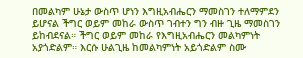በመልካም ሁኔታ ውስጥ ሆነን እግዚአብሔርን ማመስገን ተለማምደን ይሆናል ችግር ወይም መከራ ውስጥ ገብተን ግን ብዙ ጊዜ ማመስገን ይከብደናል። ችግር ወይም መከራ የእግዚአብሔርን መልካምነት አያጎድልም። እርሱ ሁልጊዜ ከመልካምነት አይጎድልም ስሙ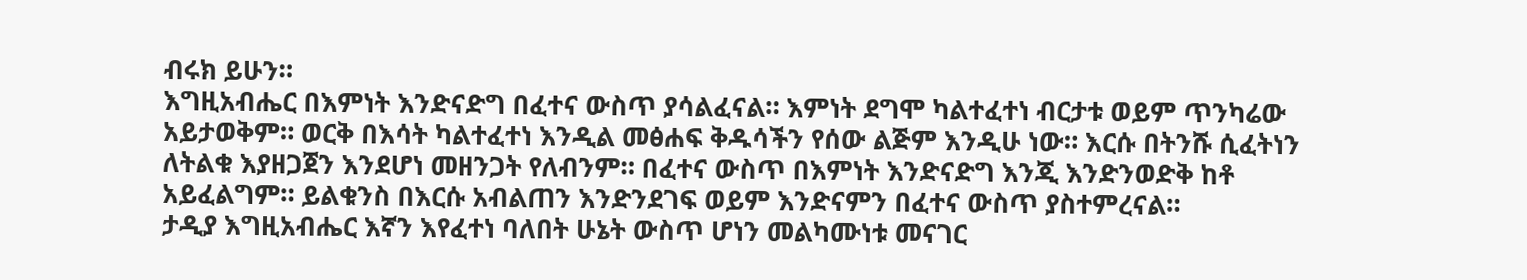ብሩክ ይሁን።
እግዚአብሔር በእምነት እንድናድግ በፈተና ውስጥ ያሳልፈናል። እምነት ደግሞ ካልተፈተነ ብርታቱ ወይም ጥንካሬው አይታወቅም። ወርቅ በእሳት ካልተፈተነ እንዲል መፅሐፍ ቅዱሳችን የሰው ልጅም እንዲሁ ነው። እርሱ በትንሹ ሲፈትነን ለትልቁ እያዘጋጀን እንደሆነ መዘንጋት የለብንም። በፈተና ውስጥ በእምነት እንድናድግ እንጂ እንድንወድቅ ከቶ አይፈልግም። ይልቁንስ በእርሱ አብልጠን እንድንደገፍ ወይም እንድናምን በፈተና ውስጥ ያስተምረናል።
ታዲያ እግዚአብሔር እኛን እየፈተነ ባለበት ሁኔት ውስጥ ሆነን መልካሙነቱ መናገር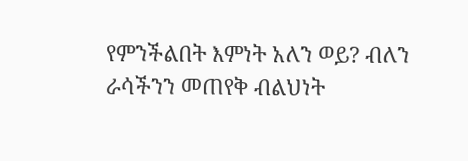የምንችልበት እምነት አለን ወይ? ብለን ራሳችንን መጠየቅ ብልህነት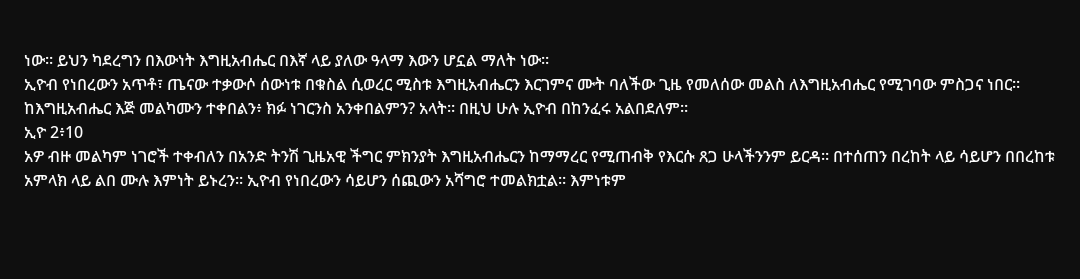ነው። ይህን ካደረግን በእውነት እግዚአብሔር በእኛ ላይ ያለው ዓላማ እውን ሆኗል ማለት ነው።
ኢዮብ የነበረውን አጥቶ፣ ጤናው ተቃውሶ ሰውነቱ በቁስል ሲወረር ሚስቱ እግዚአብሔርን እርገምና ሙት ባለችው ጊዜ የመለሰው መልስ ለእግዚአብሔር የሚገባው ምስጋና ነበር።
ከእግዚአብሔር እጅ መልካሙን ተቀበልን፥ ክፉ ነገርንስ አንቀበልምን? አላት። በዚህ ሁሉ ኢዮብ በከንፈሩ አልበደለም።
ኢዮ 2፥10
አዎ ብዙ መልካም ነገሮች ተቀብለን በአንድ ትንሽ ጊዜአዊ ችግር ምክንያት እግዚአብሔርን ከማማረር የሚጠብቅ የእርሱ ጸጋ ሁላችንንም ይርዳ። በተሰጠን በረከት ላይ ሳይሆን በበረከቱ አምላክ ላይ ልበ ሙሉ እምነት ይኑረን። ኢዮብ የነበረውን ሳይሆን ሰጪውን አሻግሮ ተመልክቷል። እምነቱም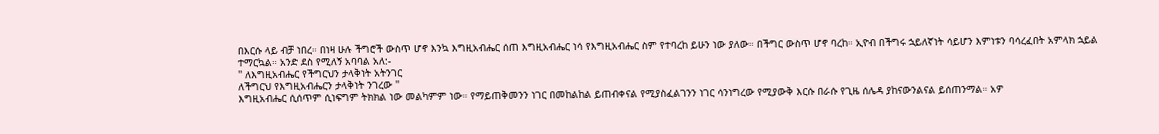በእርሱ ላይ ብቻ ነበረ። በነዛ ሁሉ ችግሮች ውስጥ ሆኖ እንኳ እግዚአብሔር ሰጠ እግዚአብሔር ነሳ የእግዚአብሔር ስም የተባረከ ይሁን ነው ያለው። በችግር ውስጥ ሆኖ ባረከ። ኢዮብ በችግሩ ኋይለኛነት ሳይሆን እምነቱን ባሳረፈበት አምላክ ኋይል ተማርኳል። አንድ ደስ የሚለኝ አባባል አለ:-
'' ለእግዚአብሔር የችግርህን ታላቅነት አትንገር
ለችግርህ የእግዚአብሔርን ታላቅነት ንገረው ''
እግዚአብሔር ሲሰጥም ሲነፍግም ትክክል ነው መልካምም ነው። የማይጠቅመንን ነገር በመከልከል ይጠብቀናል የሚያስፈልገንን ነገር ሳንነግረው የሚያውቅ እርሱ በራሱ የጊዜ ሰሌዳ ያከናውንልናል ይሰጠንማል። አዎ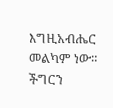እግዚአብሔር መልካም ነው።
ችግርን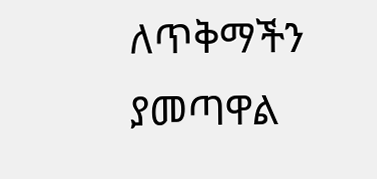ለጥቅማችን ያመጣዋል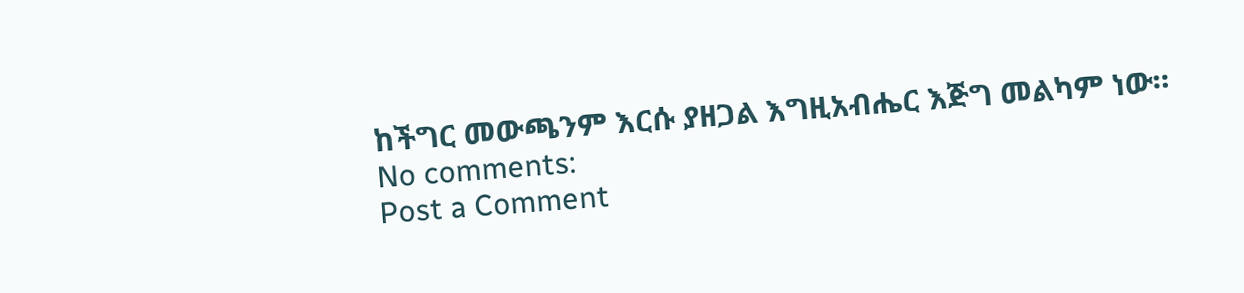ከችግር መውጫንም እርሱ ያዘጋል እግዚአብሔር እጅግ መልካም ነው።
No comments:
Post a Comment